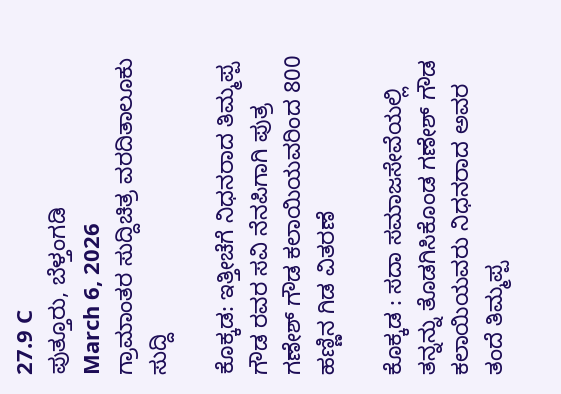27.9 C
ಪುತ್ತೂರು, ಬೆಳ್ತಂಗಡಿ
March 6, 2026
ಗ್ರಾಮಾಂತರ ಸುದ್ದಿಚಿತ್ರ ವರದಿತಾಲೂಕು ಸುದ್ದಿ

ಕೊಕ್ಕಡ: ಇತ್ತೀಚೆಗೆ ನಿಧನರಾದ ತಿಮ್ಮಪ್ಪ ಗೌಡ ರವರ ಸವಿ ನೆನಪಿಗಾಗಿ ಪುತ್ರ ಗಣೇಶ್ ಗೌಡ ಕಲಾಯಿಯವರಿಂದ 800 ಹಣ್ಣಿನ ಗಿಡ ವಿತರಣೆ

ಕೊಕ್ಕಡ : ಸದಾ ಸಮಾಜಸೇವೆಯಲ್ಲಿ ತನ್ನನ್ನು ತೊಡಗಿಸಿಕೊಂಡ ಗಣೇಶ್ ಗೌಡ ಕಲಾಯಿಯವರು ನಿಧನರಾದ ಅವರ ತಂದೆ ತಿಮ್ಮಪ್ಪ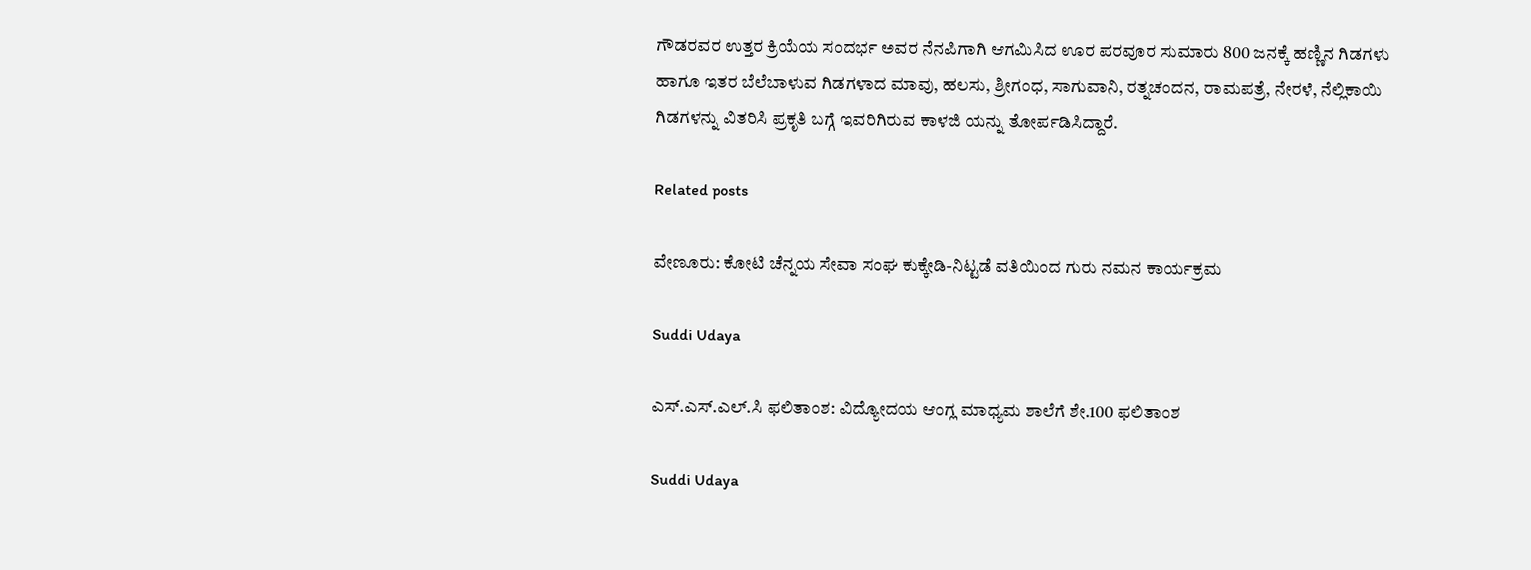ಗೌಡರವರ ಉತ್ತರ ಕ್ರಿಯೆಯ ಸಂದರ್ಭ ಅವರ ನೆನಪಿಗಾಗಿ ಆಗಮಿಸಿದ ಊರ ಪರವೂರ ಸುಮಾರು 800 ಜನಕ್ಕೆ ಹಣ್ಣಿನ ಗಿಡಗಳು ಹಾಗೂ ಇತರ ಬೆಲೆಬಾಳುವ ಗಿಡಗಳಾದ ಮಾವು, ಹಲಸು, ಶ್ರೀಗಂಧ, ಸಾಗುವಾನಿ, ರತ್ನಚಂದನ, ರಾಮಪತ್ರೆ, ನೇರಳೆ, ನೆಲ್ಲಿಕಾಯಿ ಗಿಡಗಳನ್ನು ವಿತರಿಸಿ ಪ್ರಕೃತಿ ಬಗ್ಗೆ ಇವರಿಗಿರುವ ಕಾಳಜಿ ಯನ್ನು ತೋರ್ಪಡಿಸಿದ್ದಾರೆ.

Related posts

ವೇಣೂರು: ಕೋಟಿ ಚೆನ್ನಯ ಸೇವಾ ಸಂಘ ಕುಕ್ಕೇಡಿ-ನಿಟ್ಟಡೆ ವತಿಯಿಂದ ಗುರು ನಮನ ಕಾರ್ಯಕ್ರಮ

Suddi Udaya

ಎಸ್.ಎಸ್.ಎಲ್.ಸಿ ಫಲಿತಾಂಶ: ವಿದ್ಯೋದಯ ಆಂಗ್ಲ ಮಾಧ್ಯಮ ಶಾಲೆಗೆ ಶೇ.100 ಫಲಿತಾಂಶ

Suddi Udaya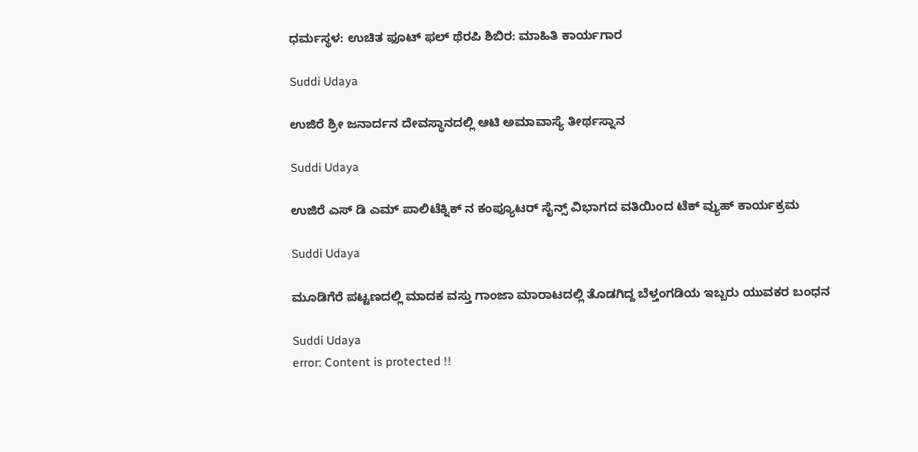ಧರ್ಮಸ್ಥಳ: ಉಚಿತ ಫೂಟ್ ಫಲ್ ಥೆರಪಿ ಶಿಬಿರ: ಮಾಹಿತಿ ಕಾರ್ಯಗಾರ

Suddi Udaya

ಉಜಿರೆ ಶ್ರೀ ಜನಾರ್ದನ ದೇವಸ್ಥಾನದಲ್ಲಿ ಆಟಿ ಅಮಾವಾಸ್ಯೆ ತೀರ್ಥಸ್ನಾನ

Suddi Udaya

ಉಜಿರೆ ಎಸ್ ಡಿ ಎಮ್ ಪಾಲಿಟೆಕ್ನಿಕ್ ನ ಕಂಪ್ಯೂಟರ್ ಸೈನ್ಸ್ ವಿಭಾಗದ ವತಿಯಿಂದ ಟೆಕ್ ವ್ಯುಹ್ ಕಾರ್ಯಕ್ರಮ

Suddi Udaya

ಮೂಡಿಗೆರೆ ಪಟ್ಟಣದಲ್ಲಿ ಮಾದಕ ವಸ್ತು ಗಾಂಜಾ ಮಾರಾಟದಲ್ಲಿ ತೊಡಗಿದ್ದ ಬೆಳ್ತಂಗಡಿಯ ಇಬ್ಬರು ಯುವಕರ ಬಂಧನ

Suddi Udaya
error: Content is protected !!